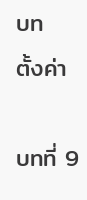บท
ตั้งค่า

บทที่ 9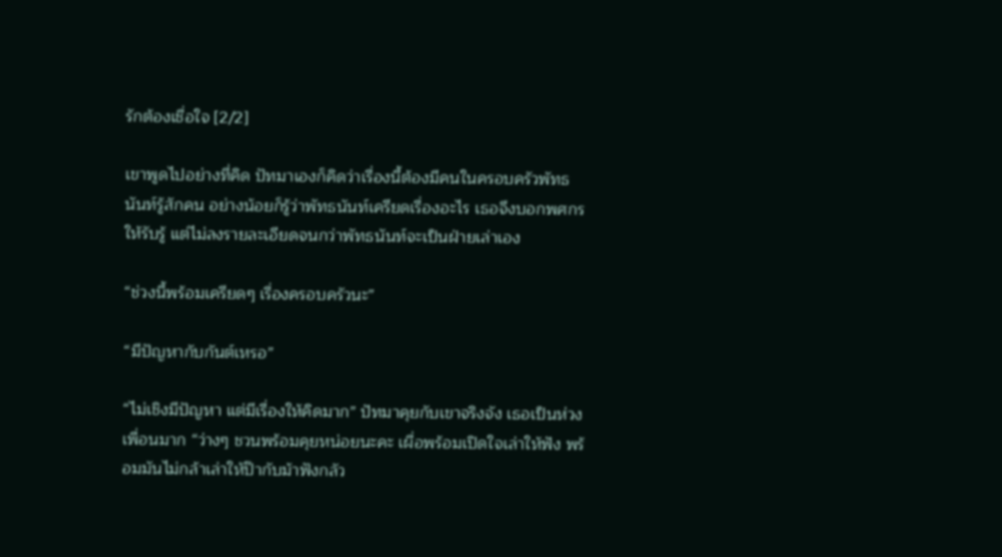รักต้องเชื่อใจ [2/2]

เขาพูดไปอย่างที่คิด ปัทมาเองก็คิดว่าเรื่องนี้ต้องมีคนในครอบครัวพัทธนันท์รู้สักคน อย่างน้อยก็รู้ว่าพัทธนันท์เครียดเรื่องอะไร เธอจึงบอกพศกรให้รับรู้ แต่ไม่ลงรายละเอียดจนกว่าพัทธนันท์จะเป็นฝ่ายเล่าเอง

“ช่วงนี้พร้อมเครียดๆ เรื่องครอบครัวนะ”

“มีปัญหากับกันต์เหรอ”

“ไม่เชิงมีปัญหา แต่มีเรื่องให้คิดมาก” ปัทมาคุยกับเขาจริงจัง เธอเป็นห่วงเพื่อนมาก “ว่างๆ ชวนพร้อมคุยหน่อยนะคะ เผื่อพร้อมเปิดใจเล่าให้ฟัง พร้อมมันไม่กล้าเล่าให้ป๊ากับม้าฟังกลัว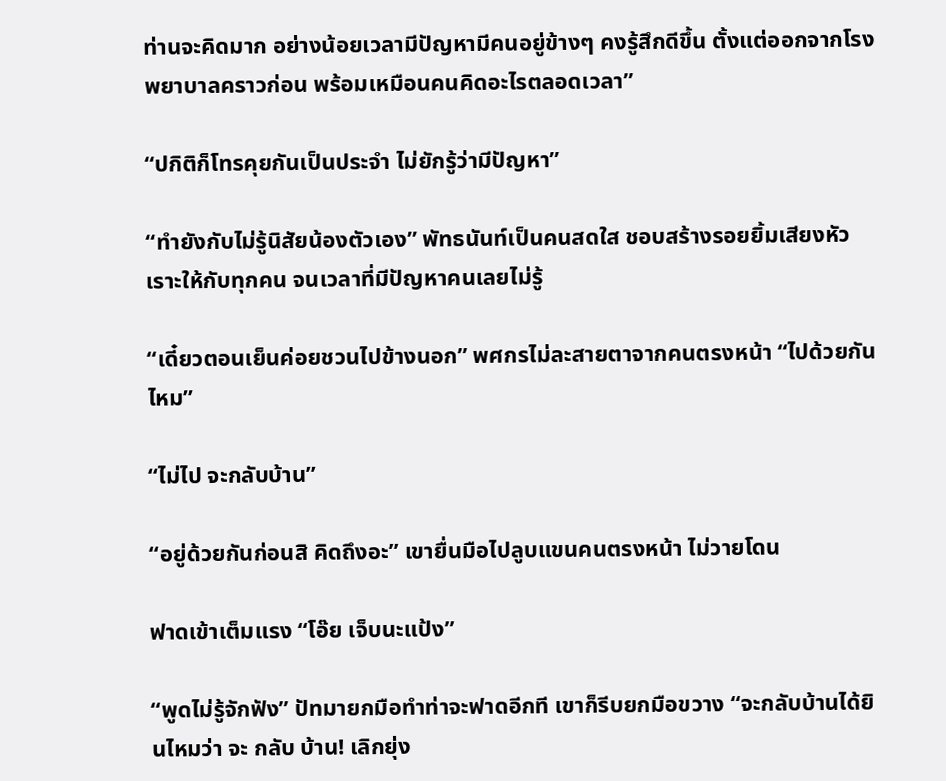ท่านจะคิดมาก อย่างน้อยเวลามีปัญหามีคนอยู่ข้างๆ คงรู้สึกดีขึ้น ตั้งแต่ออกจากโรงพยาบาลคราวก่อน พร้อมเหมือนคนคิดอะไรตลอดเวลา”

“ปกิติก็โทรคุยกันเป็นประจำ ไม่ยักรู้ว่ามีปัญหา”

“ทำยังกับไม่รู้นิสัยน้องตัวเอง” พัทธนันท์เป็นคนสดใส ชอบสร้างรอยยิ้มเสียงหัวเราะให้กับทุกคน จนเวลาที่มีปัญหาคนเลยไม่รู้

“เดี๋ยวตอนเย็นค่อยชวนไปข้างนอก” พศกรไม่ละสายตาจากคนตรงหน้า “ไปด้วยกันไหม”

“ไม่ไป จะกลับบ้าน”

“อยู่ด้วยกันก่อนสิ คิดถึงอะ” เขายื่นมือไปลูบแขนคนตรงหน้า ไม่วายโดน

ฟาดเข้าเต็มแรง “โอ๊ย เจ็บนะแป้ง”

“พูดไม่รู้จักฟัง” ปัทมายกมือทำท่าจะฟาดอีกที เขาก็รีบยกมือขวาง “จะกลับบ้านได้ยินไหมว่า จะ กลับ บ้าน! เลิกยุ่ง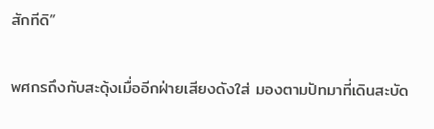สักทีดิ”

พศกรถึงกับสะดุ้งเมื่ออีกฝ่ายเสียงดังใส่ มองตามปัทมาที่เดินสะบัด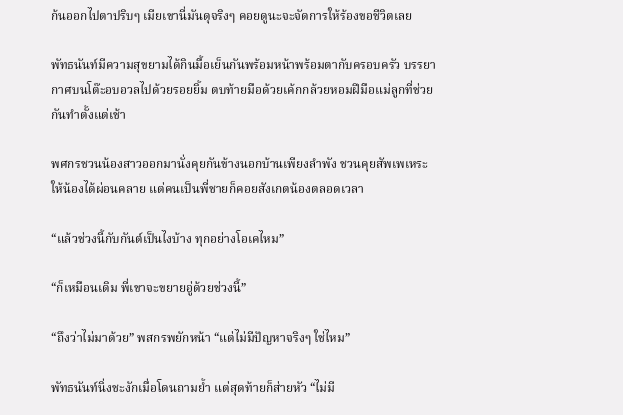ก้นออกไปตาปริบๆ เมียเขานี่มันดุจริงๆ คอยดูนะจะจัดการให้ร้องขอชีวิตเลย

พัทธนันท์มีความสุขยามได้กินมื้อเย็นกันพร้อมหน้าพร้อมตากับครอบครัว บรรยากาศบนโต๊ะอบอวลไปด้วยรอยยิ้ม ตบท้ายมือด้วยเค้กกล้วยหอมฝีมือแม่ลูกที่ช่วยกันทำตั้งแต่เช้า

พศกรชวนน้องสาวออกมานั่งคุยกันข้างนอกบ้านเพียงลำพัง ชวนคุยสัพเพเหระให้น้องได้ผ่อนคลาย แต่คนเป็นพี่ชายก็คอยสังเกตน้องตลอดเวลา

“แล้วช่วงนี้กับกันต์เป็นไงบ้าง ทุกอย่างโอเคไหม”

“ก็เหมือนเดิม พี่เขาจะขยายอู่ด้วยช่วงนี้”

“ถึงว่าไม่มาด้วย” พสกรพยักหน้า “แต่ไม่มีปัญหาจริงๆ ใช่ไหม”

พัทธนันท์นิ่งชะงักเมื่อโดนถามย้ำ แต่สุดท้ายก็ส่ายหัว “ไม่มี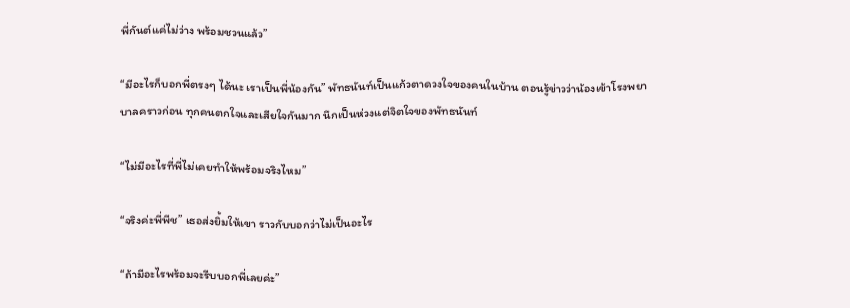พี่กันต์แค่ไม่ว่าง พร้อมชวนแล้ว”

“มีอะไรก็บอกพี่ตรงๆ ได้นะ เราเป็นพี่น้องกัน” พัทธนันท์เป็นแก้วตาดวงใจของคนในบ้าน ตอนรู้ข่าวว่าน้องเข้าโรงพยาบาลคราวก่อน ทุกคนตกใจและเสียใจกันมาก นึกเป็นห่วงแต่จิตใจของพัทธนันท์

“ไม่มีอะไรที่พี่ไม่เคยทำให้พร้อมจริงไหม”

“จริงค่ะพี่พีช” เธอส่งยิ้มให้เขา ราวกับบอกว่าไม่เป็นอะไร

“ถ้ามีอะไรพร้อมจะรีบบอกพี่เลยค่ะ”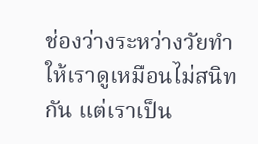ช่องว่างระหว่างวัยทำให้เราดูเหมือนไม่สนิทกัน แต่เราเป็น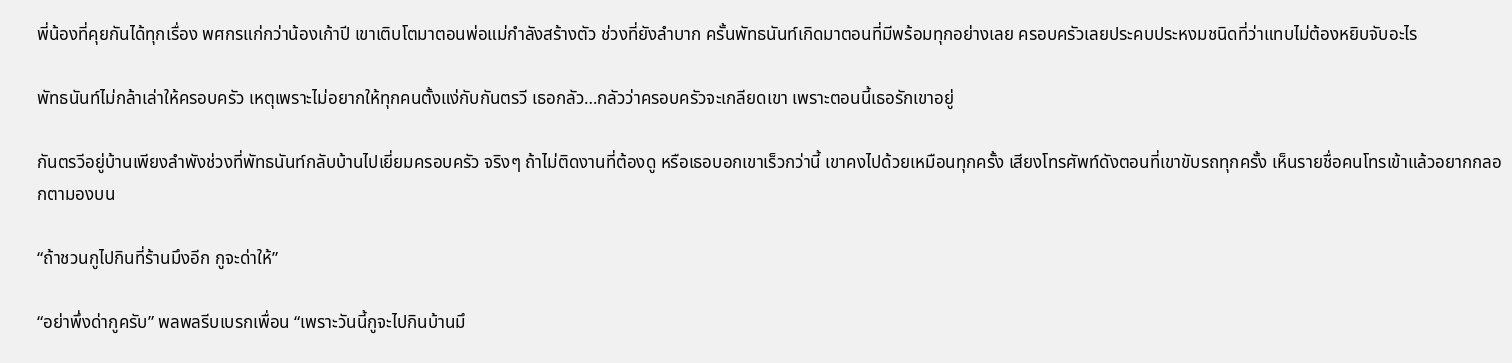พี่น้องที่คุยกันได้ทุกเรื่อง พศกรแก่กว่าน้องเก้าปี เขาเติบโตมาตอนพ่อแม่กำลังสร้างตัว ช่วงที่ยังลำบาก ครั้นพัทธนันท์เกิดมาตอนที่มีพร้อมทุกอย่างเลย ครอบครัวเลยประคบประหงมชนิดที่ว่าแทบไม่ต้องหยิบจับอะไร

พัทธนันท์ไม่กล้าเล่าให้ครอบครัว เหตุเพราะไม่อยากให้ทุกคนตั้งแง่กับกันตรวี เธอกลัว…กลัวว่าครอบครัวจะเกลียดเขา เพราะตอนนี้เธอรักเขาอยู่

กันตรวีอยู่บ้านเพียงลำพังช่วงที่พัทธนันท์กลับบ้านไปเยี่ยมครอบครัว จริงๆ ถ้าไม่ติดงานที่ต้องดู หรือเธอบอกเขาเร็วกว่านี้ เขาคงไปด้วยเหมือนทุกครั้ง เสียงโทรศัพท์ดังตอนที่เขาขับรถทุกครั้ง เห็นรายชื่อคนโทรเข้าแล้วอยากกลอกตามองบน

“ถ้าชวนกูไปกินที่ร้านมึงอีก กูจะด่าให้”

“อย่าพึ่งด่ากูครับ” พลพลรีบเบรกเพื่อน “เพราะวันนี้กูจะไปกินบ้านมึ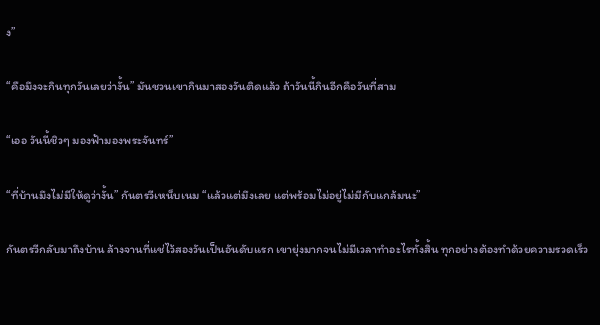ง”

“คือมึงจะกินทุกวันเลยว่างั้น” มันชวนเขากินมาสองวันติดแล้ว ถ้าวันนี้กินอีกคือวันที่สาม

“เออ วันนี้ชิวๆ มองฟ้ามองพระจันทร์”

“ที่บ้านมึงไม่มีให้ดูว่างั้น” กันตรวีเหน็บเนม “แล้วแต่มึงเลย แต่พร้อมไม่อยู่ไม่มีกับแกล้มนะ”

กันตรวีกลับมาถึงบ้าน ล้างจานที่แช่ไว้สองวันเป็นอันดับแรก เขายุ่งมากจนไม่มีเวลาทำอะไรทั้งสิ้น ทุกอย่างต้องทำด้วยความรวดเร็ว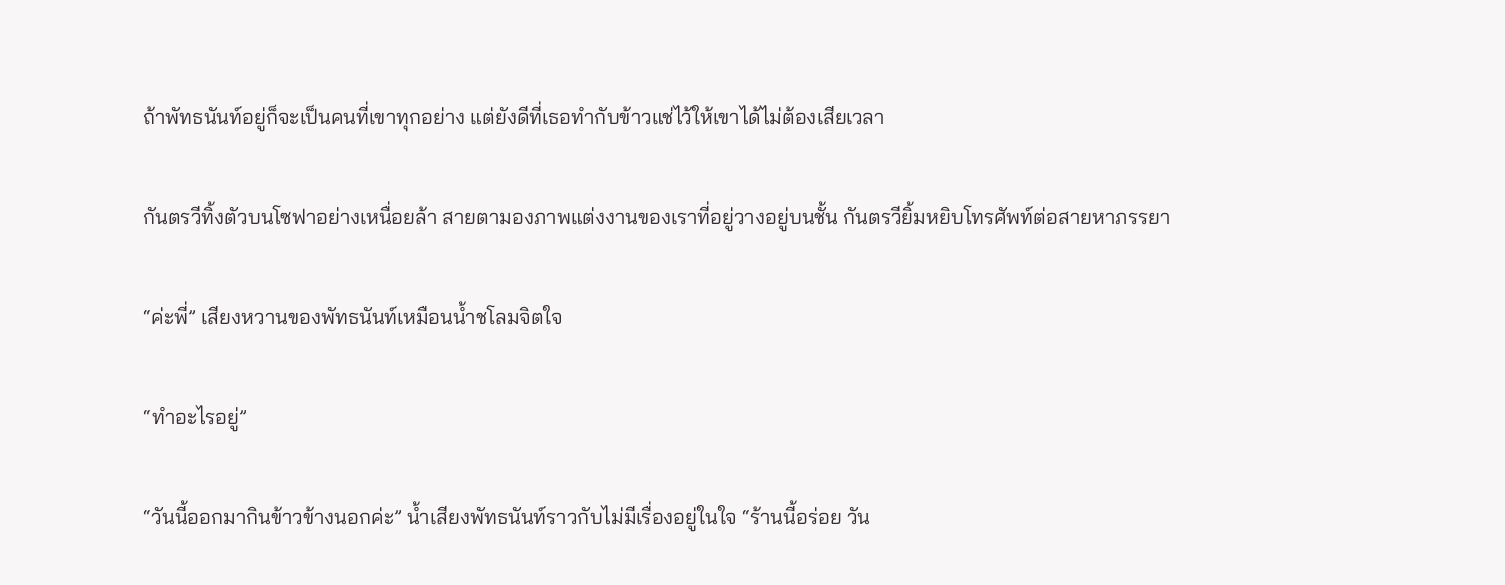ถ้าพัทธนันท์อยู่ก็จะเป็นคนที่เขาทุกอย่าง แต่ยังดีที่เธอทำกับข้าวแช่ไว้ให้เขาได้ไม่ต้องเสียเวลา

กันตรวีทิ้งตัวบนโซฟาอย่างเหนื่อยล้า สายตามองภาพแต่งงานของเราที่อยู่วางอยู่บนชั้น กันตรวียิ้มหยิบโทรศัพท์ต่อสายหาภรรยา

“ค่ะพี่” เสียงหวานของพัทธนันท์เหมือนน้ำชโลมจิตใจ

“ทำอะไรอยู่”

“วันนี้ออกมากินข้าวข้างนอกค่ะ” น้ำเสียงพัทธนันท์ราวกับไม่มีเรื่องอยู่ในใจ “ร้านนี้อร่อย วัน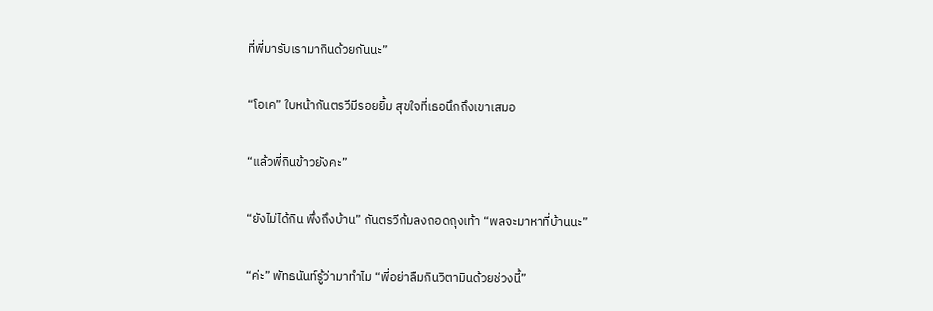ที่พี่มารับเรามากินด้วยกันนะ”

“โอเค” ใบหน้ากันตรวีมีรอยยิ้ม สุขใจที่เธอนึกถึงเขาเสมอ

“แล้วพี่กินข้าวยังคะ”

“ยังไม่ได้กิน พึ่งถึงบ้าน” กันตรวีก้มลงถอดถุงเท้า “พลจะมาหาที่บ้านนะ”

“ค่ะ” พัทธนันท์รู้ว่ามาทำไม “พี่อย่าลืมกินวิตามินด้วยช่วงนี้”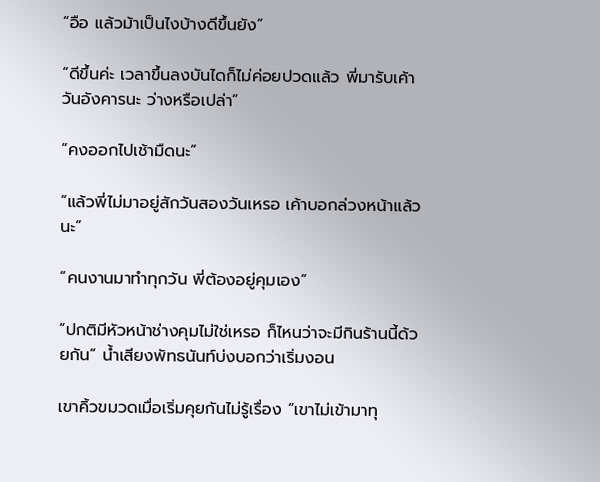“อือ แล้วม้าเป็นไงบ้างดีขึ้นยัง”

“ดีขึ้นค่ะ เวลาขึ้นลงบันไดก็ไม่ค่อยปวดแล้ว พี่มารับเค้าวันอังคารนะ ว่างหรือเปล่า”

“คงออกไปเช้ามืดนะ”

“แล้วพี่ไม่มาอยู่สักวันสองวันเหรอ เค้าบอกล่วงหน้าแล้วนะ”

“คนงานมาทำทุกวัน พี่ต้องอยู่คุมเอง”

“ปกติมีหัวหน้าช่างคุมไม่ใช่เหรอ ก็ไหนว่าจะมีกินร้านนี้ด้วยกัน” น้ำเสียงพัทธนันท์บ่งบอกว่าเริ่มงอน

เขาคิ้วขมวดเมื่อเริ่มคุยกันไม่รู้เรื่อง “เขาไม่เข้ามาทุ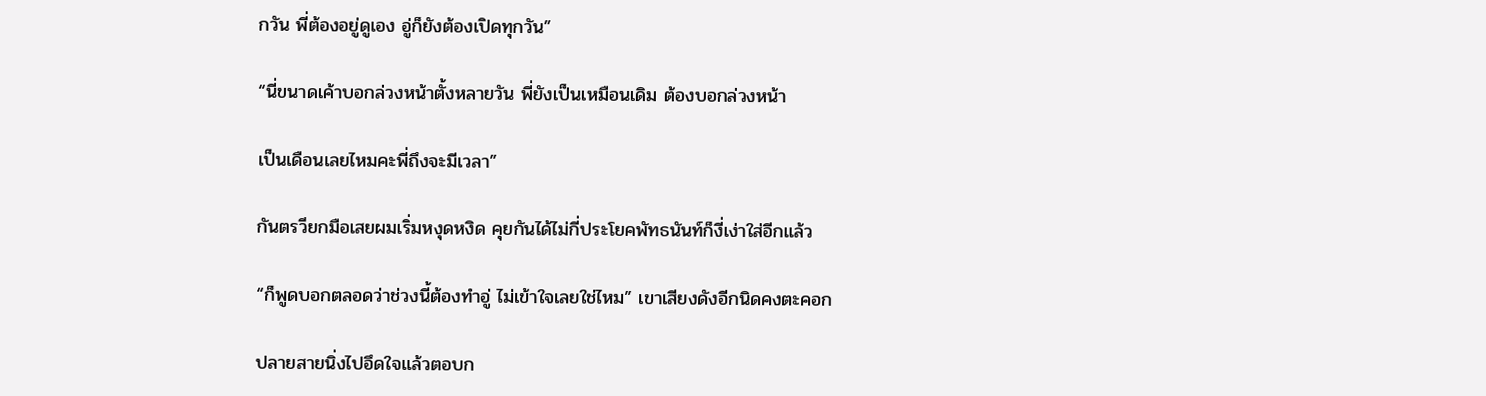กวัน พี่ต้องอยู่ดูเอง อู่ก็ยังต้องเปิดทุกวัน”

“นี่ขนาดเค้าบอกล่วงหน้าตั้งหลายวัน พี่ยังเป็นเหมือนเดิม ต้องบอกล่วงหน้า

เป็นเดือนเลยไหมคะพี่ถึงจะมีเวลา”

กันตรวียกมือเสยผมเริ่มหงุดหงิด คุยกันได้ไม่กี่ประโยคพัทธนันท์ก็งี่เง่าใส่อีกแล้ว

“ก็พูดบอกตลอดว่าช่วงนี้ต้องทำอู่ ไม่เข้าใจเลยใช่ไหม” เขาเสียงดังอีกนิดคงตะคอก

ปลายสายนิ่งไปอึดใจแล้วตอบก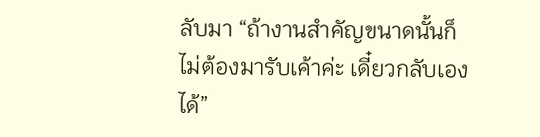ลับมา “ถ้างานสำคัญขนาดนั้นก็ไม่ต้องมารับเค้าค่ะ เดี๋ยวกลับเองได้”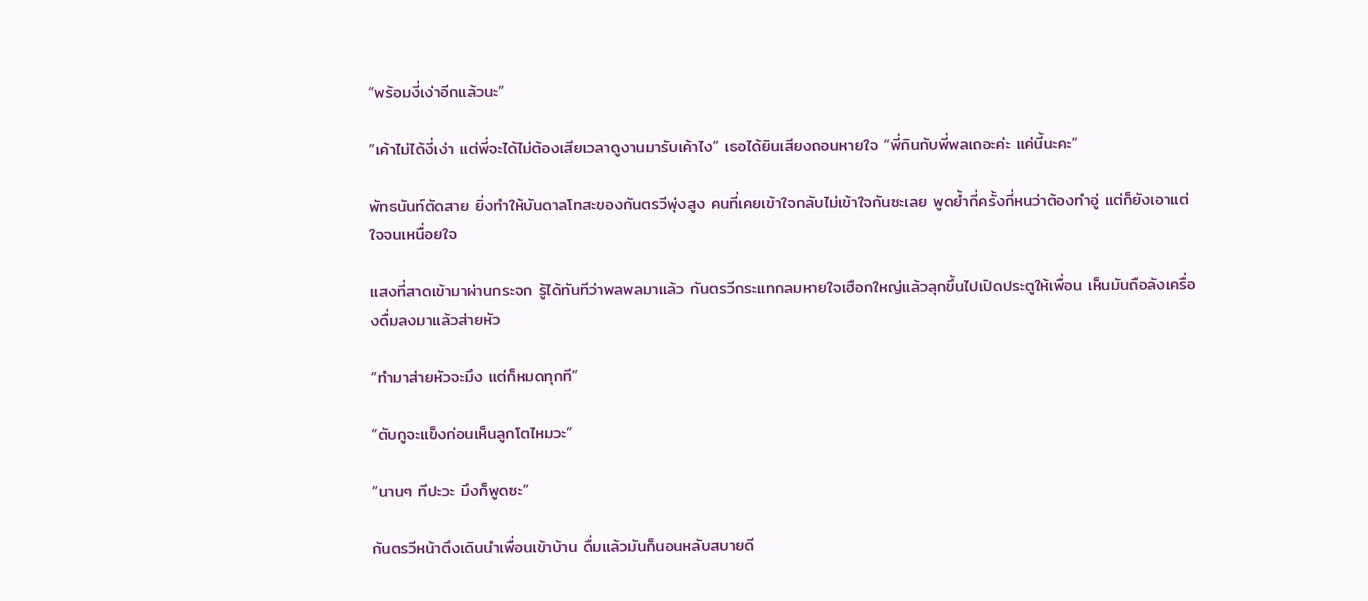“พร้อมงี่เง่าอีกแล้วนะ”

“เค้าไม่ได้งี่เง่า แต่พี่จะได้ไม่ต้องเสียเวลาดูงานมารับเค้าไง” เธอได้ยินเสียงถอนหายใจ “พี่กินกับพี่พลเถอะค่ะ แค่นี้นะคะ”

พัทธนันท์ตัดสาย ยิ่งทำให้บันดาลโทสะของกันตรวีพุ่งสูง คนที่เคยเข้าใจกลับไม่เข้าใจกันซะเลย พูดย้ำกี่ครั้งกี่หนว่าต้องทำอู่ แต่ก็ยังเอาแต่ใจจนเหนื่อยใจ

แสงที่สาดเข้ามาผ่านกระจก รู้ได้ทันทีว่าพลพลมาแล้ว กันตรวีกระแทกลมหายใจเฮือกใหญ่แล้วลุกขึ้นไปเปิดประตูให้เพื่อน เห็นมันถือลังเครื่องดื่มลงมาแล้วส่ายหัว

“ทำมาส่ายหัวจะมึง แต่ก็หมดทุกที”

“ตับกูจะแข็งก่อนเห็นลูกโตไหมวะ”

“นานๆ ทีปะวะ มึงก็พูดซะ”

กันตรวีหน้าตึงเดินนำเพื่อนเข้าบ้าน ดื่มแล้วมันก็นอนหลับสบายดี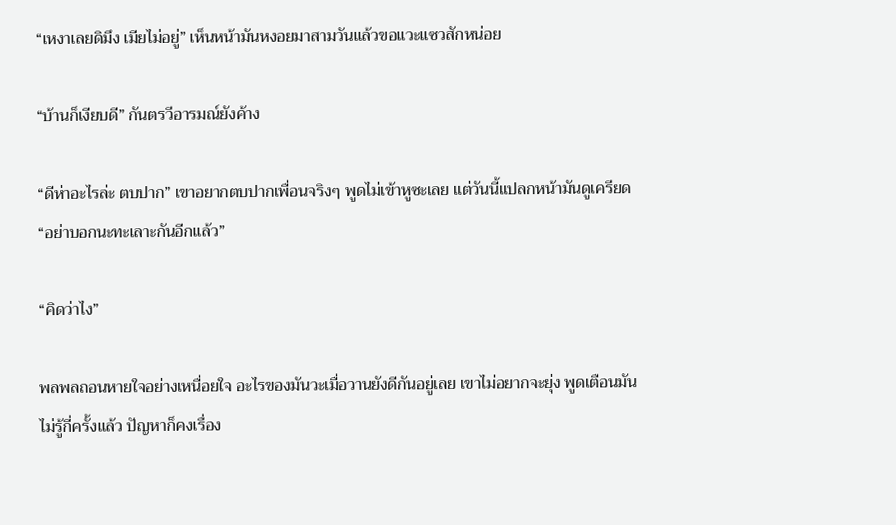“เหงาเลยดิมึง เมียไม่อยู่” เห็นหน้ามันหงอยมาสามวันแล้วขอแวะแซวสักหน่อย

“บ้านก็เงียบดี” กันตรวีอารมณ์ยังค้าง

“ดีห่าอะไรล่ะ ตบปาก” เขาอยากตบปากเพื่อนจริงๆ พูดไม่เข้าหูซะเลย แต่วันนี้แปลกหน้ามันดูเครียด “อย่าบอกนะทะเลาะกันอีกแล้ว”

“คิดว่าไง”

พลพลถอนหายใจอย่างเหนื่อยใจ อะไรของมันวะเมื่อวานยังดีกันอยู่เลย เขาไม่อยากจะยุ่ง พูดเตือนมันไม่รู้กี่ครั้งแล้ว ปัญหาก็คงเรื่อง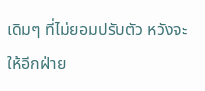เดิมๆ ที่ไม่ยอมปรับตัว หวังจะให้อีกฝ่าย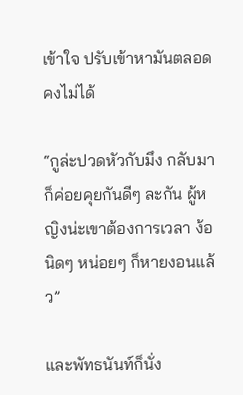เข้าใจ ปรับเข้าหามันตลอดคงไม่ได้

“กูล่ะปวดหัวกับมึง กลับมาก็ค่อยคุยกันดีๆ ละกัน ผู้หญิงน่ะเขาต้องการเวลา ง้อนิดๆ หน่อยๆ ก็หายงอนแล้ว”

และพัทธนันท์ก็นั่ง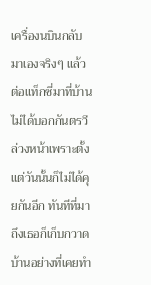เครื่องนบินกลับมาเองจริงๆ แล้วต่อแท็กซี่มาที่บ้าน ไม่ได้บอกกันตรวีล่วงหน้าเพราะตั้งแต่วันนั้นก็ไม่ได้คุยกันอีก ทันทีที่มาถึงเธอก็เก็บกวาดบ้านอย่างที่เคยทำ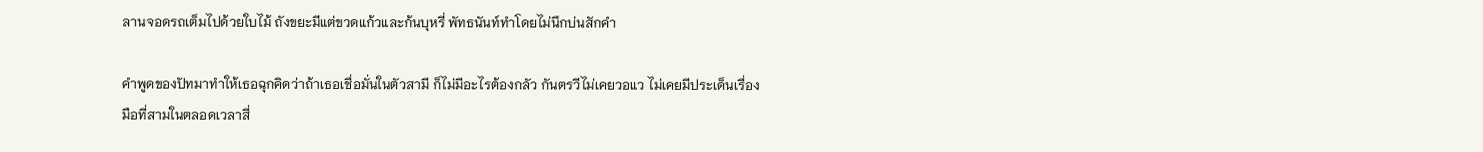ลานจอดรถเต็มไปด้วยใบไม้ ถังขยะมีแต่ขวดแก้วและก้นบุหรี่ พัทธนันท์ทำโดยไม่นึกบ่นสักคำ

คำพูดของปัทมาทำให้เธอฉุกคิดว่าถ้าเธอเชื่อมั่นในตัวสามี ก็ไม่มีอะไรต้องกลัว กันตรวีไม่เคยวอแว ไม่เคยมีประเด็นเรื่องมือที่สามในตลอดเวลาสี่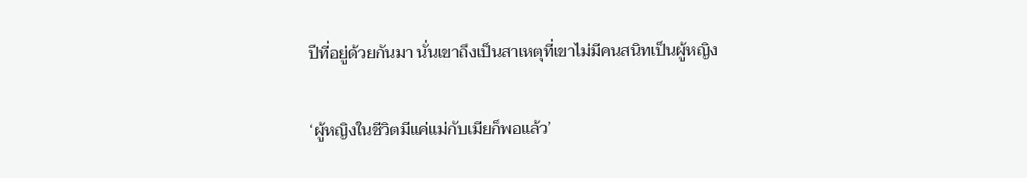ปีที่อยู่ด้วยกันมา นั่นเขาถึงเป็นสาเหตุที่เขาไม่มีคนสนิทเป็นผู้หญิง

‘ผู้หญิงในชีวิตมีแค่แม่กับเมียก็พอแล้ว’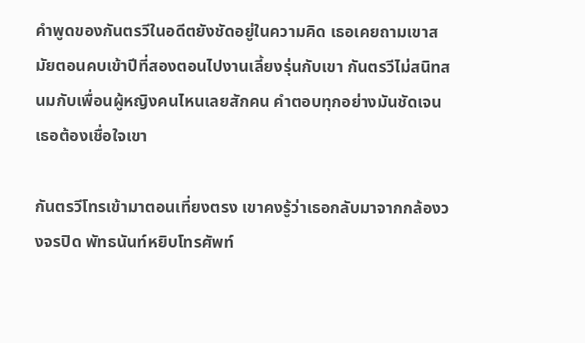คำพูดของกันตรวีในอดีตยังชัดอยู่ในความคิด เธอเคยถามเขาสมัยตอนคบเข้าปีที่สองตอนไปงานเลี้ยงรุ่นกับเขา กันตรวีไม่สนิทสนมกับเพื่อนผู้หญิงคนไหนเลยสักคน คำตอบทุกอย่างมันชัดเจน เธอต้องเชื่อใจเขา

กันตรวีโทรเข้ามาตอนเที่ยงตรง เขาคงรู้ว่าเธอกลับมาจากกล้องวงจรปิด พัทธนันท์หยิบโทรศัพท์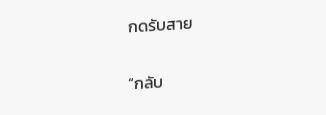กดรับสาย

“กลับ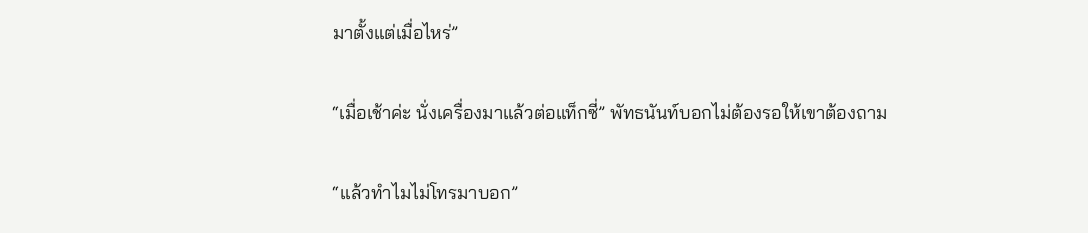มาตั้งแต่เมื่อไหร่”

“เมื่อเช้าค่ะ นั่งเครื่องมาแล้วต่อแท็กซี่” พัทธนันท์บอกไม่ต้องรอให้เขาต้องถาม

“แล้วทำไมไม่โทรมาบอก”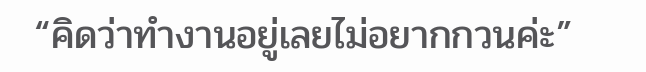“คิดว่าทำงานอยู่เลยไม่อยากกวนค่ะ”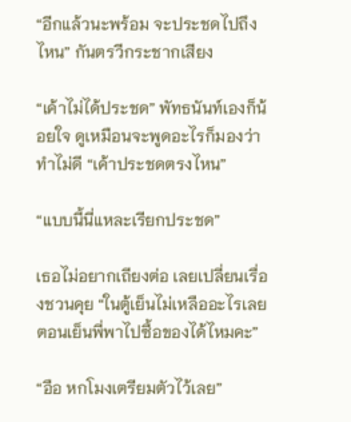“อีกแล้วนะพร้อม จะประชดไปถึงไหน” กันตรวีกระชากเสียง

“เค้าไม่ได้ประชด” พัทธนันท์เองก็น้อยใจ ดูเหมือนจะพูดอะไรก็มองว่าทำไม่ดี “เค้าประชดตรงไหน”

“แบบนี้นี่แหละเรียกประชด”

เธอไม่อยากเถียงต่อ เลยเปลี่ยนเรื่องชวนคุย “ในตู้เย็นไม่เหลืออะไรเลย ตอนเย็นพี่พาไปซื้อของได้ไหมคะ”

“อือ หกโมงเตรียมตัวไว้เลย”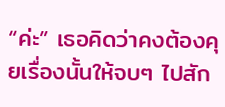“ค่ะ” เธอคิดว่าคงต้องคุยเรื่องนั้นให้จบๆ ไปสัก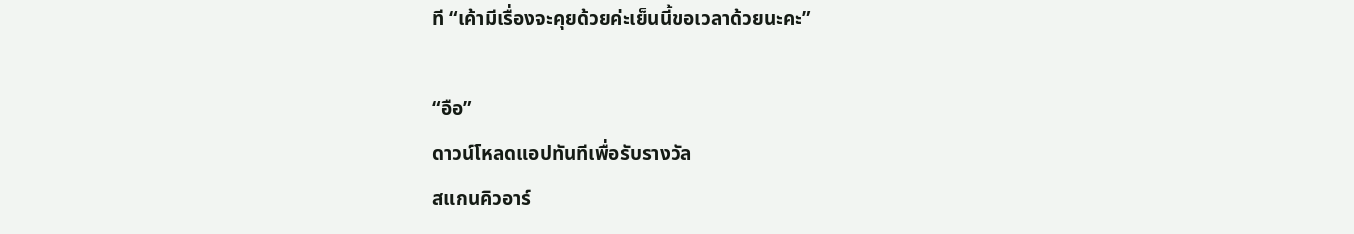ที “เค้ามีเรื่องจะคุยด้วยค่ะเย็นนี้ขอเวลาด้วยนะคะ”

“อือ”
ดาวน์โหลดแอปทันทีเพื่อรับรางวัล
สแกนคิวอาร์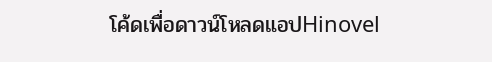โค้ดเพื่อดาวน์โหลดแอปHinovel